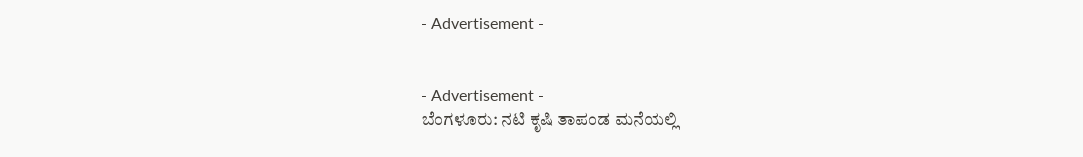- Advertisement -


- Advertisement -
ಬೆಂಗಳೂರು: ನಟಿ ಕೃಷಿ ತಾಪಂಡ ಮನೆಯಲ್ಲಿ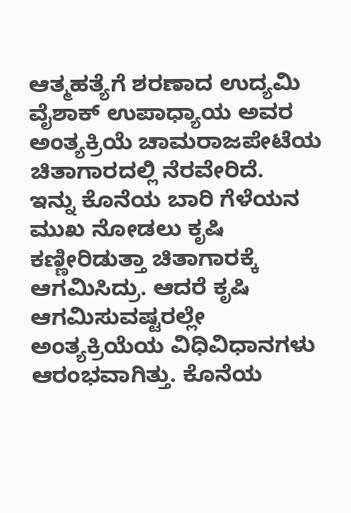ಆತ್ಮಹತ್ಯೆಗೆ ಶರಣಾದ ಉದ್ಯಮಿ ವೈಶಾಕ್ ಉಪಾಧ್ಯಾಯ ಅವರ ಅಂತ್ಯಕ್ರಿಯೆ ಚಾಮರಾಜಪೇಟೆಯ ಚಿತಾಗಾರದಲ್ಲಿ ನೆರವೇರಿದೆ.
ಇನ್ನು ಕೊನೆಯ ಬಾರಿ ಗೆಳೆಯನ ಮುಖ ನೋಡಲು ಕೃಷಿ ಕಣ್ಣೀರಿಡುತ್ತಾ ಚಿತಾಗಾರಕ್ಕೆ ಆಗಮಿಸಿದ್ರು. ಆದರೆ ಕೃಷಿ ಆಗಮಿಸುವಷ್ಟರಲ್ಲೇ ಅಂತ್ಯಕ್ರಿಯೆಯ ವಿಧಿವಿಧಾನಗಳು ಆರಂಭವಾಗಿತ್ತು. ಕೊನೆಯ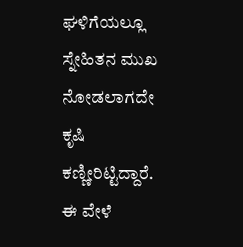ಘಳಿಗೆಯಲ್ಲೂ ಸ್ನೇಹಿತನ ಮುಖ ನೋಡಲಾಗದೇ ಕೃಷಿ ಕಣ್ಣೀರಿಟ್ಟಿದ್ದಾರೆ.
ಈ ವೇಳೆ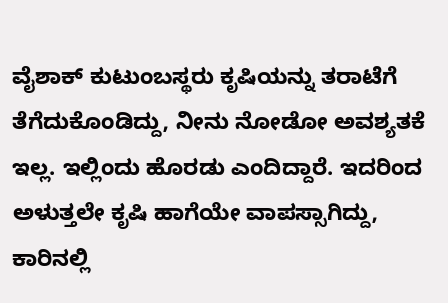ವೈಶಾಕ್ ಕುಟುಂಬಸ್ಥರು ಕೃಷಿಯನ್ನು ತರಾಟೆಗೆ ತೆಗೆದುಕೊಂಡಿದ್ದು, ನೀನು ನೋಡೋ ಅವಶ್ಯತಕೆ ಇಲ್ಲ. ಇಲ್ಲಿಂದು ಹೊರಡು ಎಂದಿದ್ದಾರೆ. ಇದರಿಂದ ಅಳುತ್ತಲೇ ಕೃಷಿ ಹಾಗೆಯೇ ವಾಪಸ್ಸಾಗಿದ್ದು, ಕಾರಿನಲ್ಲಿ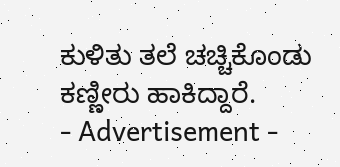ಕುಳಿತು ತಲೆ ಚಚ್ಚಿಕೊಂಡು ಕಣ್ಣೀರು ಹಾಕಿದ್ದಾರೆ.
- Advertisement -